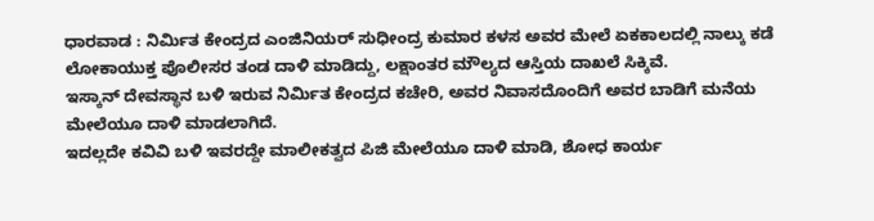ಧಾರವಾಡ : ನಿರ್ಮಿತ ಕೇಂದ್ರದ ಎಂಜಿನಿಯರ್ ಸುಧೀಂದ್ರ ಕುಮಾರ ಕಳಸ ಅವರ ಮೇಲೆ ಏಕಕಾಲದಲ್ಲಿ ನಾಲ್ಕು ಕಡೆ ಲೋಕಾಯುಕ್ತ ಪೊಲೀಸರ ತಂಡ ದಾಳಿ ಮಾಡಿದ್ದು, ಲಕ್ಷಾಂತರ ಮೌಲ್ಯದ ಆಸ್ತಿಯ ದಾಖಲೆ ಸಿಕ್ಕಿವೆ.
ಇಸ್ಕಾನ್ ದೇವಸ್ಥಾನ ಬಳಿ ಇರುವ ನಿರ್ಮಿತ ಕೇಂದ್ರದ ಕಚೇರಿ, ಅವರ ನಿವಾಸದೊಂದಿಗೆ ಅವರ ಬಾಡಿಗೆ ಮನೆಯ ಮೇಲೆಯೂ ದಾಳಿ ಮಾಡಲಾಗಿದೆ.
ಇದಲ್ಲದೇ ಕವಿವಿ ಬಳಿ ಇವರದ್ದೇ ಮಾಲೀಕತ್ವದ ಪಿಜಿ ಮೇಲೆಯೂ ದಾಳಿ ಮಾಡಿ, ಶೋಧ ಕಾರ್ಯ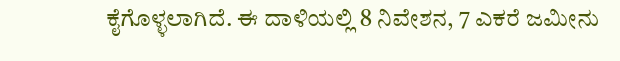ಕೈಗೊಳ್ಳಲಾಗಿದೆ. ಈ ದಾಳಿಯಲ್ಲಿ 8 ನಿವೇಶನ, 7 ಎಕರೆ ಜಮೀನು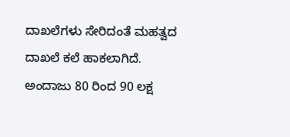ದಾಖಲೆಗಳು ಸೇರಿದಂತೆ ಮಹತ್ವದ ದಾಖಲೆ ಕಲೆ ಹಾಕಲಾಗಿದೆ.
ಅಂದಾಜು 80 ರಿಂದ 90 ಲಕ್ಷ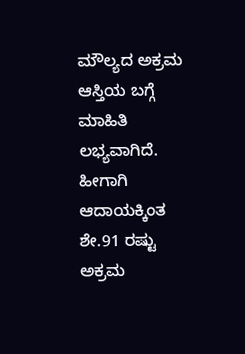ಮೌಲ್ಯದ ಅಕ್ರಮ ಆಸ್ತಿಯ ಬಗ್ಗೆ ಮಾಹಿತಿ ಲಭ್ಯವಾಗಿದೆ. ಹೀಗಾಗಿ ಆದಾಯಕ್ಕಿಂತ ಶೇ.91 ರಷ್ಟು ಅಕ್ರಮ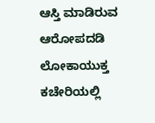ಆಸ್ತಿ ಮಾಡಿರುವ ಆರೋಪದಡಿ ಲೋಕಾಯುಕ್ತ ಕಚೇರಿಯಲ್ಲಿ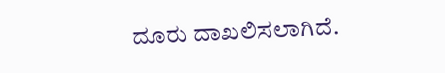ದೂರು ದಾಖಲಿಸಲಾಗಿದೆ.